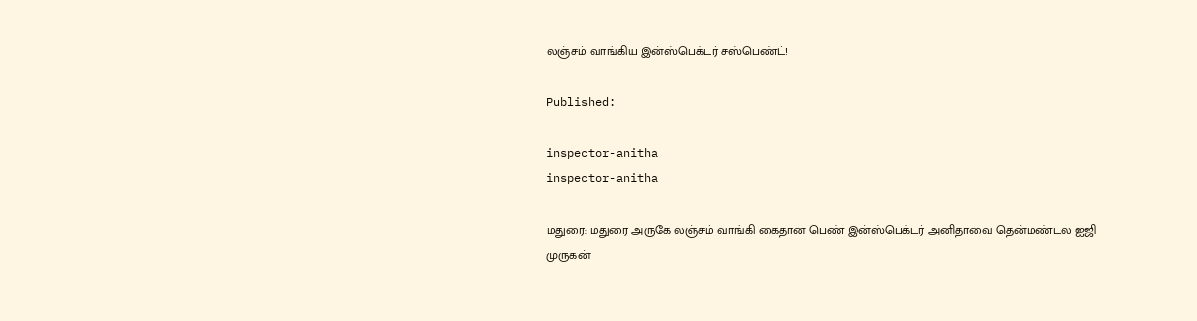லஞ்சம் வாங்கிய இன்ஸ்பெக்டர் சஸ்பெண்ட்!

Published:

inspector-anitha
inspector-anitha

மதுரை: மதுரை அருகே லஞ்சம் வாங்கி கைதான பெண் இன்ஸ்பெக்டர் அனிதாவை தென்மண்டல ஐஜி முருகன்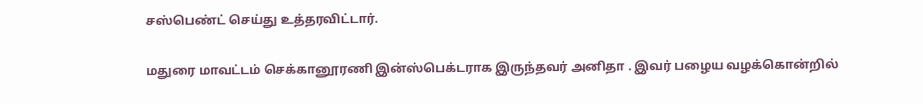சஸ்பெண்ட் செய்து உத்தரவிட்டார்.

மதுரை மாவட்டம் செக்கானூரணி இன்ஸ்பெக்டராக இருந்தவர் அனிதா . இவர் பழைய வழக்கொன்றில்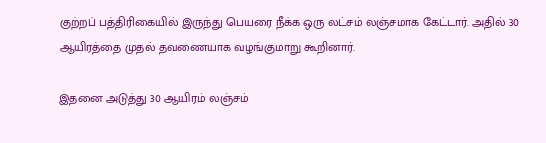குற்றப் பத்திரிகையில் இருந்து பெயரை நீக்க ஒரு லட்சம் லஞ்சமாக கேட்டார். அதில் 30 ஆயிரத்தை முதல் தவணையாக வழங்குமாறு கூறினார்.

இதனை அடுத்து 30 ஆயிரம் லஞ்சம்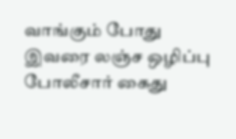வாங்கும் போது இவரை லஞ்ச ஒழிப்பு போலீசார் கைது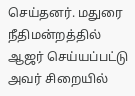செய்தனர். மதுரை நீதிமன்றத்தில் ஆஜர் செய்யப்பட்டு அவர் சிறையில்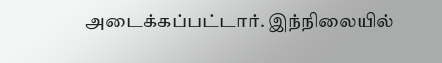அடைக்கப்பட்டார். இந்நிலையில்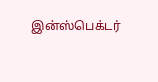இன்ஸ்பெக்டர்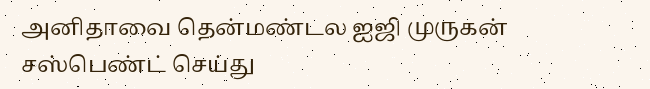அனிதாவை தென்மண்டல ஐஜி முருகன் சஸ்பெண்ட் செய்து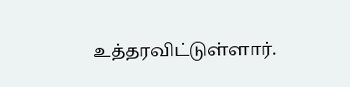உத்தரவிட்டுள்ளார்.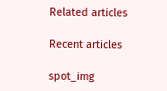Related articles

Recent articles

spot_img